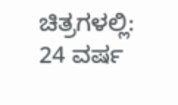ಚಿತ್ರಗಳಲ್ಲಿ: 24 ವರ್ಷ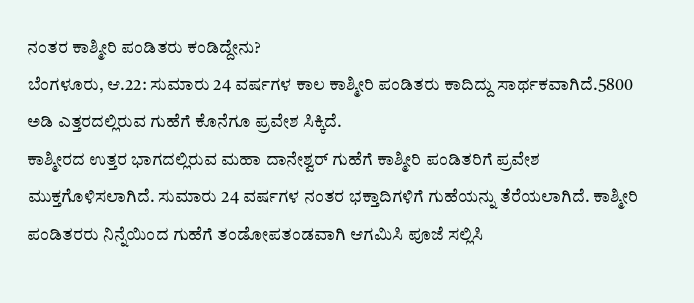ನಂತರ ಕಾಶ್ಮೀರಿ ಪಂಡಿತರು ಕಂಡಿದ್ದೇನು?
ಬೆಂಗಳೂರು, ಆ.22: ಸುಮಾರು 24 ವರ್ಷಗಳ ಕಾಲ ಕಾಶ್ಮೀರಿ ಪಂಡಿತರು ಕಾದಿದ್ದು ಸಾರ್ಥಕವಾಗಿದೆ.5800 ಅಡಿ ಎತ್ತರದಲ್ಲಿರುವ ಗುಹೆಗೆ ಕೊನೆಗೂ ಪ್ರವೇಶ ಸಿಕ್ಕಿದೆ.
ಕಾಶ್ಮೀರದ ಉತ್ತರ ಭಾಗದಲ್ಲಿರುವ ಮಹಾ ದಾನೇಶ್ವರ್ ಗುಹೆಗೆ ಕಾಶ್ಮೀರಿ ಪಂಡಿತರಿಗೆ ಪ್ರವೇಶ ಮುಕ್ತಗೊಳಿಸಲಾಗಿದೆ. ಸುಮಾರು 24 ವರ್ಷಗಳ ನಂತರ ಭಕ್ತಾದಿಗಳಿಗೆ ಗುಹೆಯನ್ನು ತೆರೆಯಲಾಗಿದೆ. ಕಾಶ್ಮೀರಿ ಪಂಡಿತರರು ನಿನ್ನೆಯಿಂದ ಗುಹೆಗೆ ತಂಡೋಪತಂಡವಾಗಿ ಆಗಮಿಸಿ ಪೂಜೆ ಸಲ್ಲಿಸಿ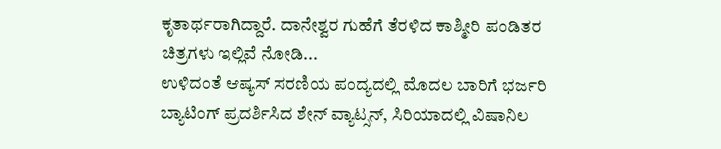ಕೃತಾರ್ಥರಾಗಿದ್ದಾರೆ. ದಾನೇಶ್ವರ ಗುಹೆಗೆ ತೆರಳಿದ ಕಾಶ್ಮೀರಿ ಪಂಡಿತರ ಚಿತ್ರಗಳು ಇಲ್ಲಿವೆ ನೋಡಿ...
ಉಳಿದಂತೆ ಆಷ್ಯಸ್ ಸರಣಿಯ ಪಂದ್ಯದಲ್ಲಿ ಮೊದಲ ಬಾರಿಗೆ ಭರ್ಜರಿ ಬ್ಯಾಟಿಂಗ್ ಪ್ರದರ್ಶಿಸಿದ ಶೇನ್ ವ್ಯಾಟ್ಸನ್, ಸಿರಿಯಾದಲ್ಲಿ ವಿಷಾನಿಲ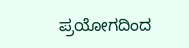ಪ್ರಯೋಗದಿಂದ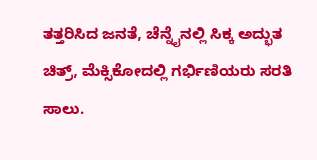ತತ್ತರಿಸಿದ ಜನತೆ, ಚೆನ್ನೈನಲ್ಲಿ ಸಿಕ್ಕ ಅದ್ಭುತ ಚಿತ್ರ್, ಮೆಕ್ಸಿಕೋದಲ್ಲಿ ಗರ್ಭಿಣಿಯರು ಸರತಿ ಸಾಲು.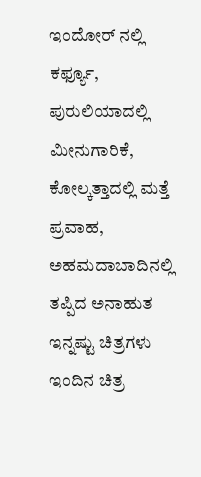ಇಂದೋರ್ ನಲ್ಲಿ ಕರ್ಫ್ಯೂ, ಪುರುಲಿಯಾದಲ್ಲಿ ಮೀನುಗಾರಿಕೆ, ಕೋಲ್ಕತ್ತಾದಲ್ಲಿ ಮತ್ತೆ ಪ್ರವಾಹ, ಅಹಮದಾಬಾದಿನಲ್ಲಿ ತಪ್ಪಿದ ಅನಾಹುತ ಇನ್ನಷ್ಟು ಚಿತ್ರಗಳು ಇಂದಿನ ಚಿತ್ರ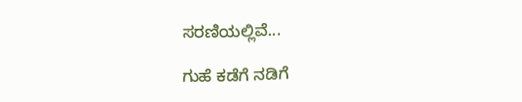ಸರಣಿಯಲ್ಲಿವೆ...

ಗುಹೆ ಕಡೆಗೆ ನಡಿಗೆ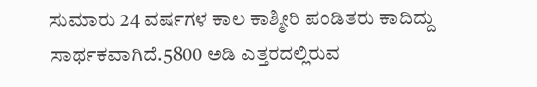ಸುಮಾರು 24 ವರ್ಷಗಳ ಕಾಲ ಕಾಶ್ಮೀರಿ ಪಂಡಿತರು ಕಾದಿದ್ದು ಸಾರ್ಥಕವಾಗಿದೆ.5800 ಅಡಿ ಎತ್ತರದಲ್ಲಿರುವ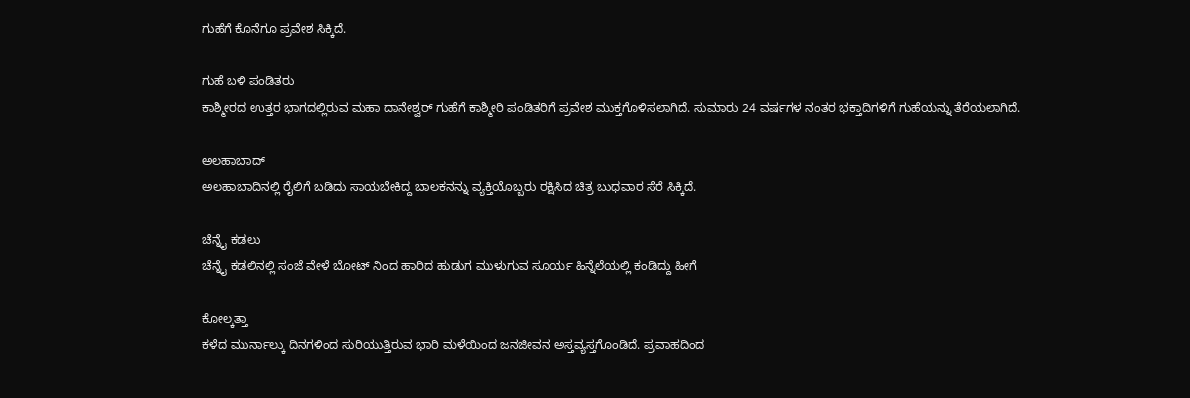ಗುಹೆಗೆ ಕೊನೆಗೂ ಪ್ರವೇಶ ಸಿಕ್ಕಿದೆ.

ಗುಹೆ ಬಳಿ ಪಂಡಿತರು
ಕಾಶ್ಮೀರದ ಉತ್ತರ ಭಾಗದಲ್ಲಿರುವ ಮಹಾ ದಾನೇಶ್ವರ್ ಗುಹೆಗೆ ಕಾಶ್ಮೀರಿ ಪಂಡಿತರಿಗೆ ಪ್ರವೇಶ ಮುಕ್ತಗೊಳಿಸಲಾಗಿದೆ. ಸುಮಾರು 24 ವರ್ಷಗಳ ನಂತರ ಭಕ್ತಾದಿಗಳಿಗೆ ಗುಹೆಯನ್ನು ತೆರೆಯಲಾಗಿದೆ.

ಅಲಹಾಬಾದ್
ಅಲಹಾಬಾದಿನಲ್ಲಿ ರೈಲಿಗೆ ಬಡಿದು ಸಾಯಬೇಕಿದ್ದ ಬಾಲಕನನ್ನು ವ್ಯಕ್ತಿಯೊಬ್ಬರು ರಕ್ಷಿಸಿದ ಚಿತ್ರ ಬುಧವಾರ ಸೆರೆ ಸಿಕ್ಕಿದೆ.

ಚೆನ್ನೈ ಕಡಲು
ಚೆನ್ನೈ ಕಡಲಿನಲ್ಲಿ ಸಂಜೆ ವೇಳೆ ಬೋಟ್ ನಿಂದ ಹಾರಿದ ಹುಡುಗ ಮುಳುಗುವ ಸೂರ್ಯ ಹಿನ್ನೆಲೆಯಲ್ಲಿ ಕಂಡಿದ್ದು ಹೀಗೆ

ಕೋಲ್ಕತ್ತಾ
ಕಳೆದ ಮುರ್ನಾಲ್ಕು ದಿನಗಳಿಂದ ಸುರಿಯುತ್ತಿರುವ ಭಾರಿ ಮಳೆಯಿಂದ ಜನಜೀವನ ಅಸ್ತವ್ಯಸ್ತಗೊಂಡಿದೆ. ಪ್ರವಾಹದಿಂದ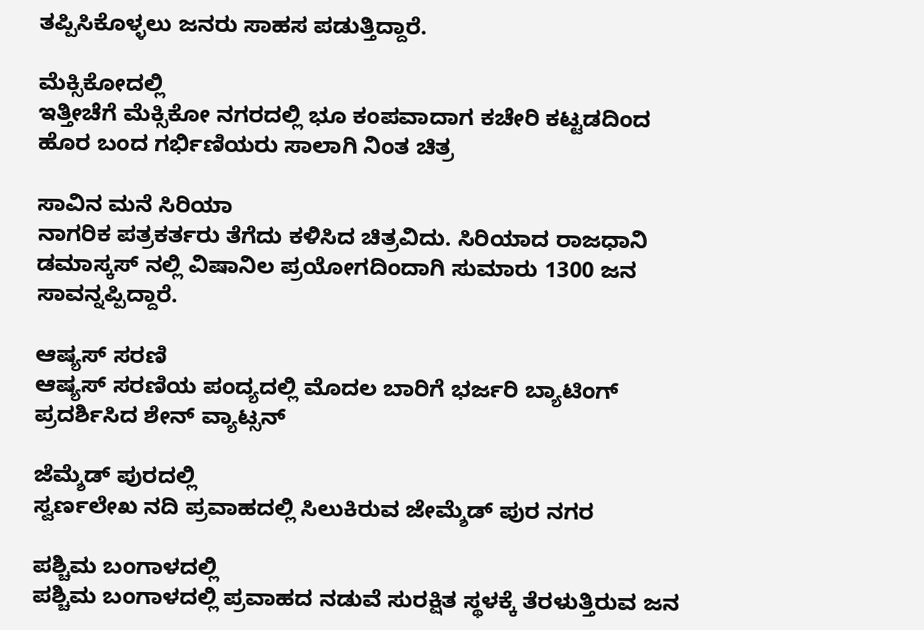ತಪ್ಪಿಸಿಕೊಳ್ಳಲು ಜನರು ಸಾಹಸ ಪಡುತ್ತಿದ್ದಾರೆ.

ಮೆಕ್ಸಿಕೋದಲ್ಲಿ
ಇತ್ತೀಚೆಗೆ ಮೆಕ್ಸಿಕೋ ನಗರದಲ್ಲಿ ಭೂ ಕಂಪವಾದಾಗ ಕಚೇರಿ ಕಟ್ಟಡದಿಂದ ಹೊರ ಬಂದ ಗರ್ಭಿಣಿಯರು ಸಾಲಾಗಿ ನಿಂತ ಚಿತ್ರ

ಸಾವಿನ ಮನೆ ಸಿರಿಯಾ
ನಾಗರಿಕ ಪತ್ರಕರ್ತರು ತೆಗೆದು ಕಳಿಸಿದ ಚಿತ್ರವಿದು. ಸಿರಿಯಾದ ರಾಜಧಾನಿ ಡಮಾಸ್ಕಸ್ ನಲ್ಲಿ ವಿಷಾನಿಲ ಪ್ರಯೋಗದಿಂದಾಗಿ ಸುಮಾರು 1300 ಜನ ಸಾವನ್ನಪ್ಪಿದ್ದಾರೆ.

ಆಷ್ಯಸ್ ಸರಣಿ
ಆಷ್ಯಸ್ ಸರಣಿಯ ಪಂದ್ಯದಲ್ಲಿ ಮೊದಲ ಬಾರಿಗೆ ಭರ್ಜರಿ ಬ್ಯಾಟಿಂಗ್ ಪ್ರದರ್ಶಿಸಿದ ಶೇನ್ ವ್ಯಾಟ್ಸನ್

ಜೆಮ್ಶೆಡ್ ಪುರದಲ್ಲಿ
ಸ್ವರ್ಣಲೇಖ ನದಿ ಪ್ರವಾಹದಲ್ಲಿ ಸಿಲುಕಿರುವ ಜೇಮ್ಶೆಡ್ ಪುರ ನಗರ

ಪಶ್ಚಿಮ ಬಂಗಾಳದಲ್ಲಿ
ಪಶ್ಚಿಮ ಬಂಗಾಳದಲ್ಲಿ ಪ್ರವಾಹದ ನಡುವೆ ಸುರಕ್ಷಿತ ಸ್ಥಳಕ್ಕೆ ತೆರಳುತ್ತಿರುವ ಜನ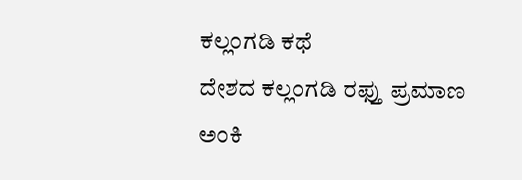ಕಲ್ಲಂಗಡಿ ಕಥೆ
ದೇಶದ ಕಲ್ಲಂಗಡಿ ರಫ್ತು ಪ್ರಮಾಣ ಅಂಕಿ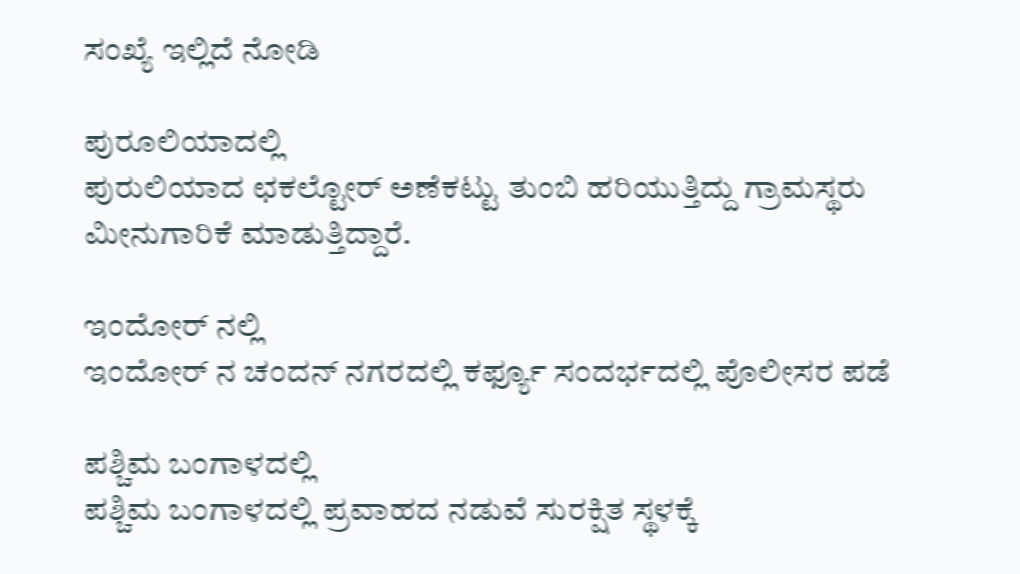ಸಂಖ್ಯೆ ಇಲ್ಲಿದೆ ನೋಡಿ

ಪುರೂಲಿಯಾದಲ್ಲಿ
ಪುರುಲಿಯಾದ ಛಕಲ್ಟೋರ್ ಅಣೆಕಟ್ಟು ತುಂಬಿ ಹರಿಯುತ್ತಿದ್ದು ಗ್ರಾಮಸ್ಥರು ಮೀನುಗಾರಿಕೆ ಮಾಡುತ್ತಿದ್ದಾರೆ.

ಇಂದೋರ್ ನಲ್ಲಿ
ಇಂದೋರ್ ನ ಚಂದನ್ ನಗರದಲ್ಲಿ ಕರ್ಫ್ಯೂ ಸಂದರ್ಭದಲ್ಲಿ ಪೊಲೀಸರ ಪಡೆ

ಪಶ್ಚಿಮ ಬಂಗಾಳದಲ್ಲಿ
ಪಶ್ಚಿಮ ಬಂಗಾಳದಲ್ಲಿ ಪ್ರವಾಹದ ನಡುವೆ ಸುರಕ್ಷಿತ ಸ್ಥಳಕ್ಕೆ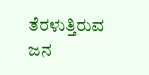ತೆರಳುತ್ತಿರುವ ಜನ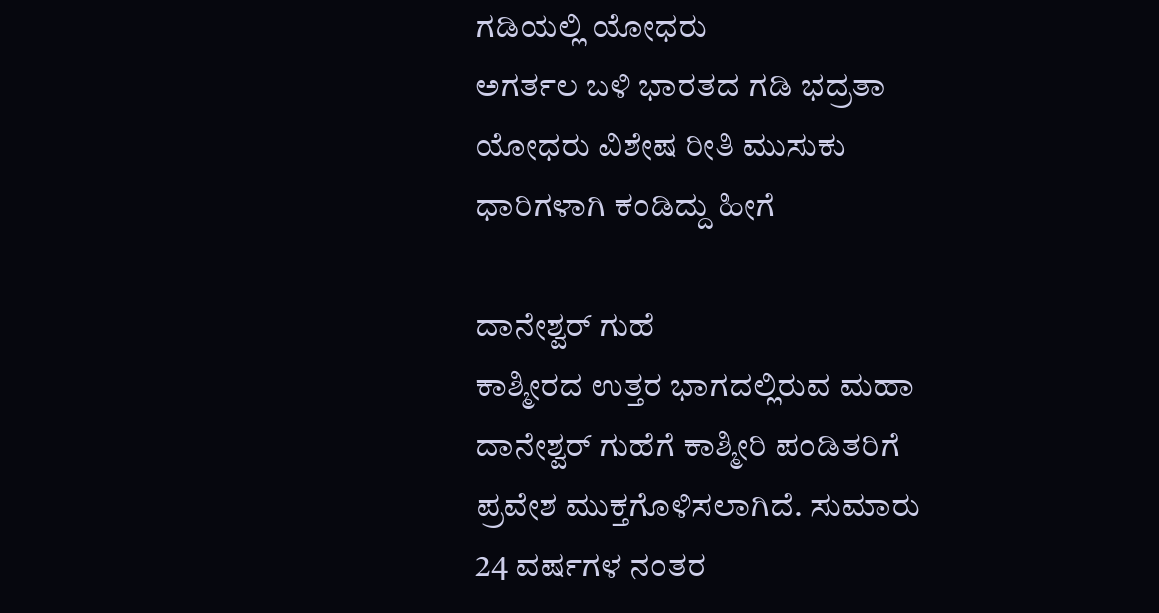ಗಡಿಯಲ್ಲಿ ಯೋಧರು
ಅಗರ್ತಲ ಬಳಿ ಭಾರತದ ಗಡಿ ಭದ್ರತಾ ಯೋಧರು ವಿಶೇಷ ರೀತಿ ಮುಸುಕು ಧಾರಿಗಳಾಗಿ ಕಂಡಿದ್ದು ಹೀಗೆ

ದಾನೇಶ್ವರ್ ಗುಹೆ
ಕಾಶ್ಮೀರದ ಉತ್ತರ ಭಾಗದಲ್ಲಿರುವ ಮಹಾ ದಾನೇಶ್ವರ್ ಗುಹೆಗೆ ಕಾಶ್ಮೀರಿ ಪಂಡಿತರಿಗೆ ಪ್ರವೇಶ ಮುಕ್ತಗೊಳಿಸಲಾಗಿದೆ. ಸುಮಾರು 24 ವರ್ಷಗಳ ನಂತರ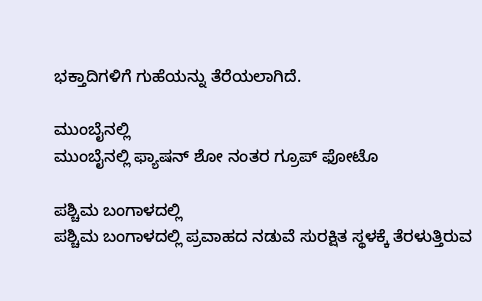ಭಕ್ತಾದಿಗಳಿಗೆ ಗುಹೆಯನ್ನು ತೆರೆಯಲಾಗಿದೆ.

ಮುಂಬೈನಲ್ಲಿ
ಮುಂಬೈನಲ್ಲಿ ಫ್ಯಾಷನ್ ಶೋ ನಂತರ ಗ್ರೂಪ್ ಫೋಟೊ

ಪಶ್ಚಿಮ ಬಂಗಾಳದಲ್ಲಿ
ಪಶ್ಚಿಮ ಬಂಗಾಳದಲ್ಲಿ ಪ್ರವಾಹದ ನಡುವೆ ಸುರಕ್ಷಿತ ಸ್ಥಳಕ್ಕೆ ತೆರಳುತ್ತಿರುವ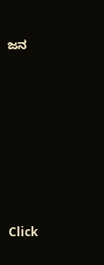ಜನ












Click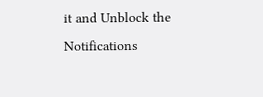it and Unblock the Notifications